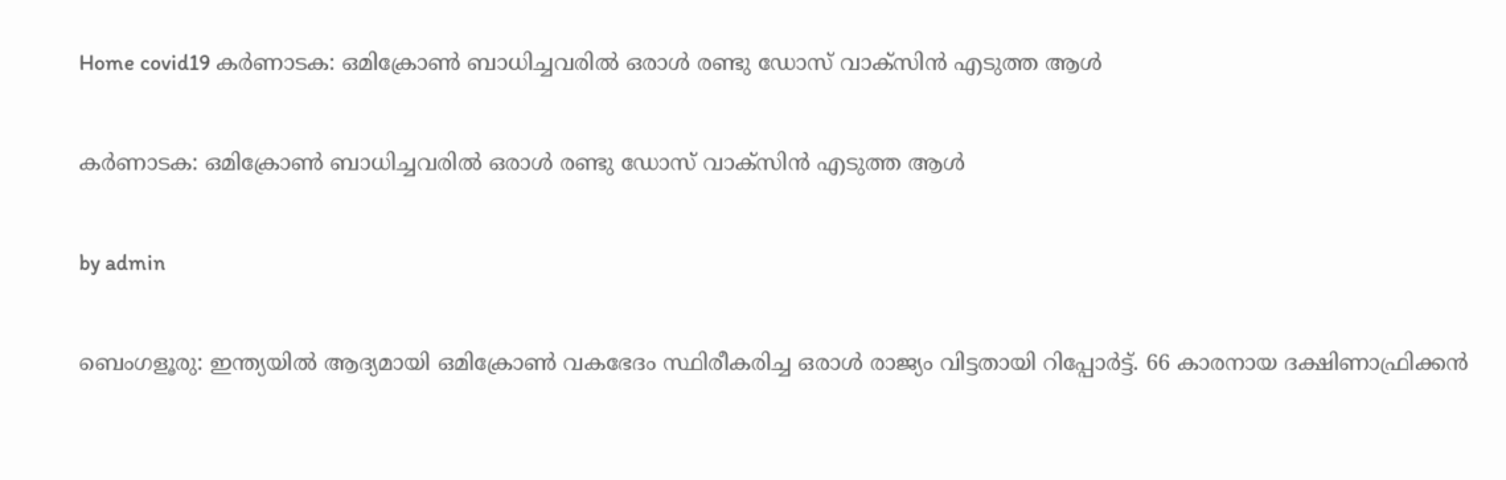Home covid19 കർണാടക: ഒമിക്രോൺ ബാധിച്ചവരിൽ ഒരാൾ രണ്ടു ഡോസ് വാക്‌സിൻ എടുത്ത ആൾ

കർണാടക: ഒമിക്രോൺ ബാധിച്ചവരിൽ ഒരാൾ രണ്ടു ഡോസ് വാക്‌സിൻ എടുത്ത ആൾ

by admin

ബെംഗളൂരു: ഇന്ത്യയില്‍ ആദ്യമായി ഒമിക്രോണ്‍ വകഭേദം സ്ഥിരീകരിച്ച ഒരാള്‍ രാജ്യം വിട്ടതായി റിപ്പോര്‍ട്ട്. 66 കാരനായ ദക്ഷിണാഫ്രിക്കന്‍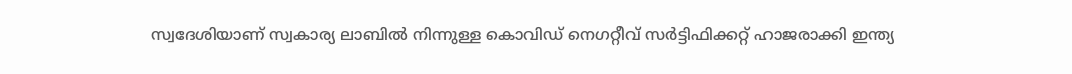സ്വദേശിയാണ് സ്വകാര്യ ലാബില്‍ നിന്നുള്ള കൊവിഡ് നെഗറ്റീവ് സര്‍ട്ടിഫിക്കറ്റ് ഹാജരാക്കി ഇന്ത്യ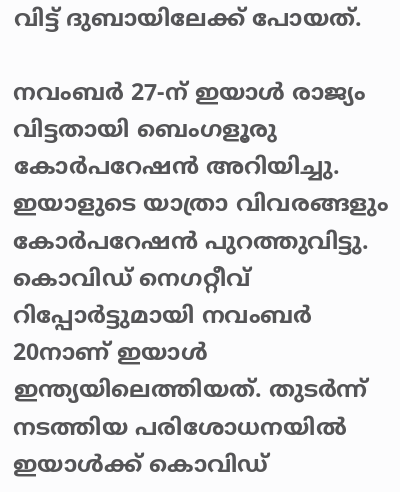വിട്ട് ദുബായിലേക്ക് പോയത്.

നവംബര്‍ 27-ന് ഇയാള്‍ രാജ്യം വിട്ടതായി ബെംഗളൂരു കോര്‍പറേഷന്‍ അറിയിച്ചു. ഇയാളുടെ യാത്രാ വിവരങ്ങളും കോര്‍പറേഷന്‍ പുറത്തുവിട്ടു. കൊവിഡ് നെഗറ്റീവ് റിപ്പോര്‍ട്ടുമായി നവംബര്‍ 20നാണ് ഇയാള്‍ ഇന്ത്യയിലെത്തിയത്. തുടര്‍ന്ന് നടത്തിയ പരിശോധനയില്‍ ഇയാള്‍ക്ക് കൊവിഡ്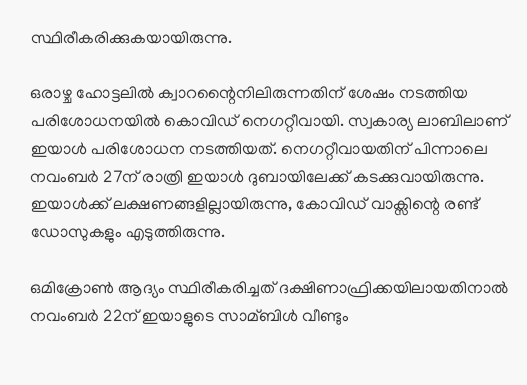സ്ഥിരീകരിക്കുകയായിരുന്നു.

ഒരാഴ്ച ഹോട്ടലില്‍ ക്വാറന്റൈനിലിരുന്നതിന് ശേഷം നടത്തിയ പരിശോധനയില്‍ കൊവിഡ് നെഗറ്റീവായി. സ്വകാര്യ ലാബിലാണ് ഇയാള്‍ പരിശോധന നടത്തിയത്. നെഗറ്റീവായതിന് പിന്നാലെ നവംബര്‍ 27ന് രാത്രി ഇയാള്‍ ദുബായിലേക്ക് കടക്കുവായിരുന്നു. ഇയാള്‍ക്ക് ലക്ഷണങ്ങളില്ലായിരുന്നു, കോവിഡ് വാക്സിന്റെ രണ്ട് ഡോസുകളും എടുത്തിരുന്നു.

ഒമിക്രോണ്‍ ആദ്യം സ്ഥിരീകരിച്ചത് ദക്ഷിണാഫ്രിക്കയിലായതിനാല്‍ നവംബര്‍ 22ന് ഇയാളുടെ സാമ്ബിള്‍ വീണ്ടും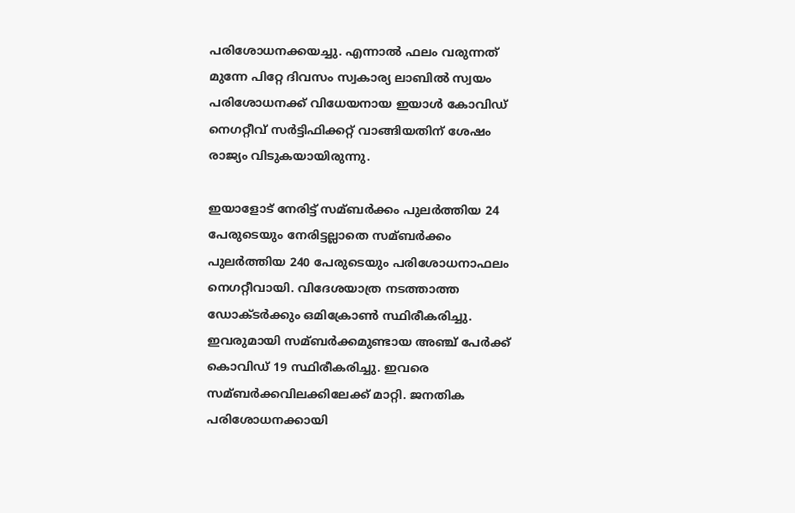പരിശോധനക്കയച്ചു. എന്നാല്‍ ഫലം വരുന്നത് മുന്നേ പിറ്റേ ദിവസം സ്വകാര്യ ലാബില്‍ സ്വയം പരിശോധനക്ക് വിധേയനായ ഇയാള്‍ കോവിഡ് നെഗറ്റീവ് സര്‍ട്ടിഫിക്കറ്റ് വാങ്ങിയതിന് ശേഷം രാജ്യം വിടുകയായിരുന്നു.

ഇയാളോട് നേരിട്ട് സമ്ബര്‍ക്കം പുലര്‍ത്തിയ 24 പേരുടെയും നേരിട്ടല്ലാതെ സമ്ബര്‍ക്കം പുലര്‍ത്തിയ 240 പേരുടെയും പരിശോധനാഫലം നെഗറ്റീവായി. വിദേശയാത്ര നടത്താത്ത ഡോക്ടര്‍ക്കും ഒമിക്രോണ്‍ സ്ഥിരീകരിച്ചു. ഇവരുമായി സമ്ബര്‍ക്കമുണ്ടായ അഞ്ച് പേര്‍ക്ക് കൊവിഡ് 19 സ്ഥിരീകരിച്ചു. ഇവരെ സമ്ബര്‍ക്കവിലക്കിലേക്ക് മാറ്റി. ജനതിക പരിശോധനക്കായി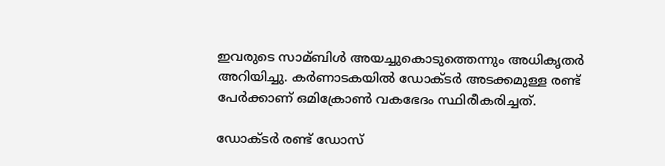ഇവരുടെ സാമ്ബിള്‍ അയച്ചുകൊടുത്തെന്നും അധികൃതര്‍ അറിയിച്ചു. കര്‍ണാടകയില്‍ ഡോക്ടര്‍ അടക്കമുള്ള രണ്ട് പേര്‍ക്കാണ് ഒമിക്രോണ്‍ വകഭേദം സ്ഥിരീകരിച്ചത്.

ഡോക്ടര്‍ രണ്ട് ഡോസ്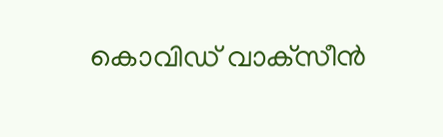കൊവിഡ് വാക്‌സീന്‍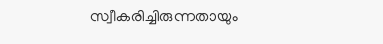സ്വീകരിച്ചിരുന്നതായും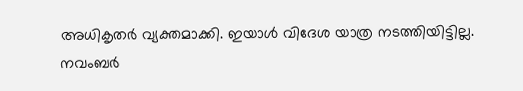അധികൃതര്‍ വ്യക്തമാക്കി. ഇയാള്‍ വിദേശ യാത്ര നടത്തിയിട്ടില്ല. നവംബര്‍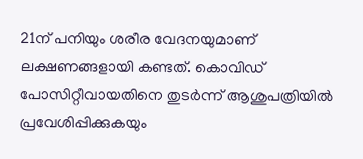21ന് പനിയും ശരീര വേദനയുമാണ് ലക്ഷണങ്ങളായി കണ്ടത്. കൊവിഡ് പോസിറ്റീവായതിനെ തുടര്‍ന്ന് ആശുപത്രിയില്‍ പ്രവേശിപ്പിക്കുകയും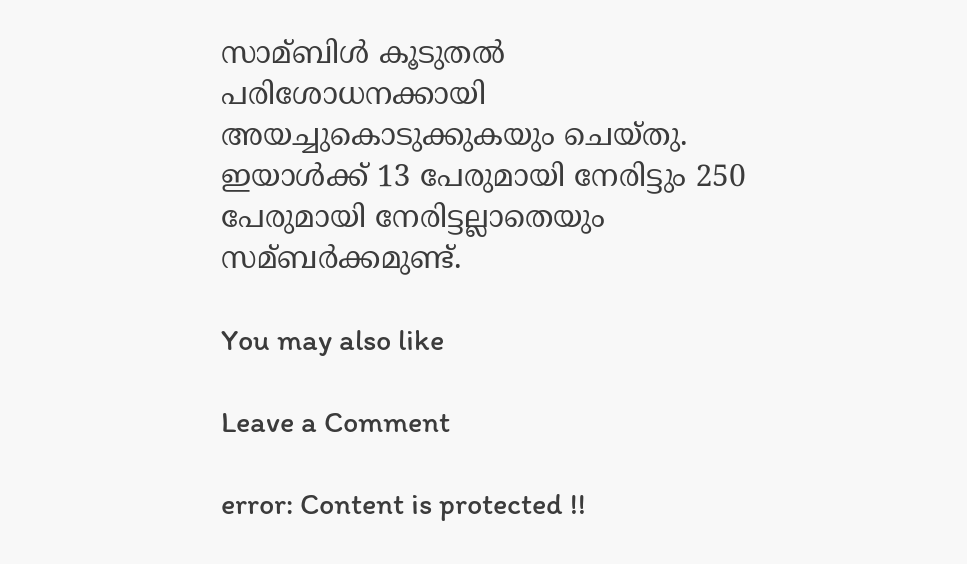സാമ്ബിള്‍ കൂടുതല്‍ പരിശോധനക്കായി അയച്ചുകൊടുക്കുകയും ചെയ്തു. ഇയാള്‍ക്ക് 13 പേരുമായി നേരിട്ടും 250 പേരുമായി നേരിട്ടല്ലാതെയും സമ്ബര്‍ക്കമുണ്ട്.

You may also like

Leave a Comment

error: Content is protected !!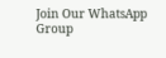Join Our WhatsApp Group